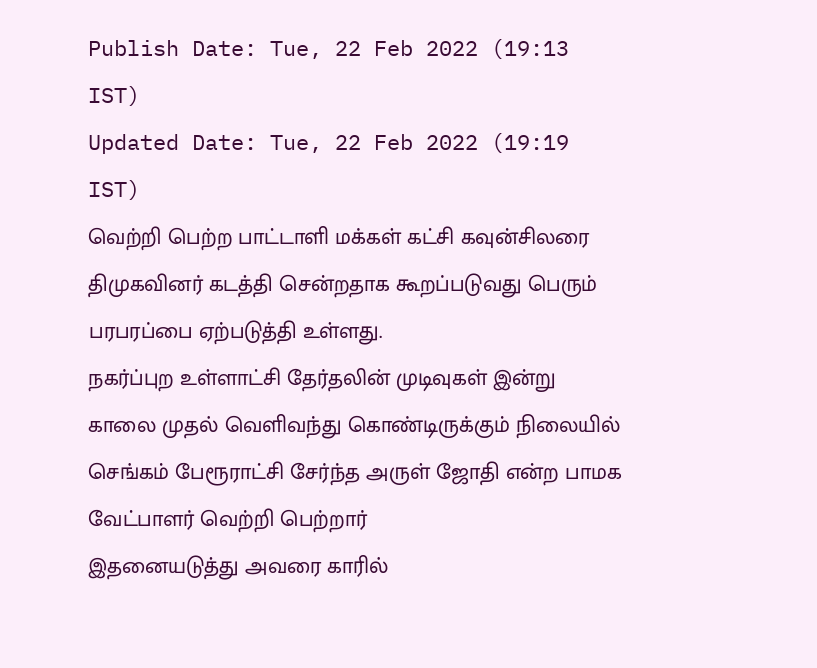Publish Date: Tue, 22 Feb 2022 (19:13 IST)
Updated Date: Tue, 22 Feb 2022 (19:19 IST)
வெற்றி பெற்ற பாட்டாளி மக்கள் கட்சி கவுன்சிலரை திமுகவினர் கடத்தி சென்றதாக கூறப்படுவது பெரும் பரபரப்பை ஏற்படுத்தி உள்ளது.
நகர்ப்புற உள்ளாட்சி தேர்தலின் முடிவுகள் இன்று காலை முதல் வெளிவந்து கொண்டிருக்கும் நிலையில் செங்கம் பேரூராட்சி சேர்ந்த அருள் ஜோதி என்ற பாமக வேட்பாளர் வெற்றி பெற்றார்
இதனையடுத்து அவரை காரில்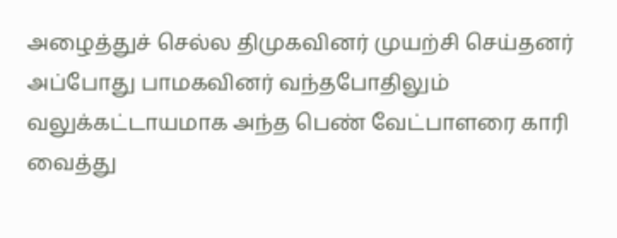அழைத்துச் செல்ல திமுகவினர் முயற்சி செய்தனர் அப்போது பாமகவினர் வந்தபோதிலும் வலுக்கட்டாயமாக அந்த பெண் வேட்பாளரை காரி வைத்து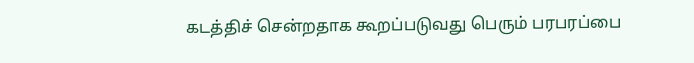கடத்திச் சென்றதாக கூறப்படுவது பெரும் பரபரப்பை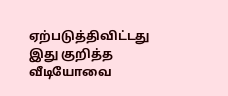ஏற்படுத்திவிட்டது இது குறித்த வீடியோவை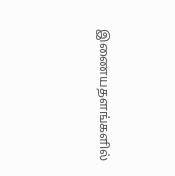இணையதளங்களில்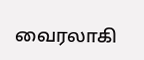வைரலாகி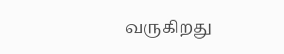வருகிறது